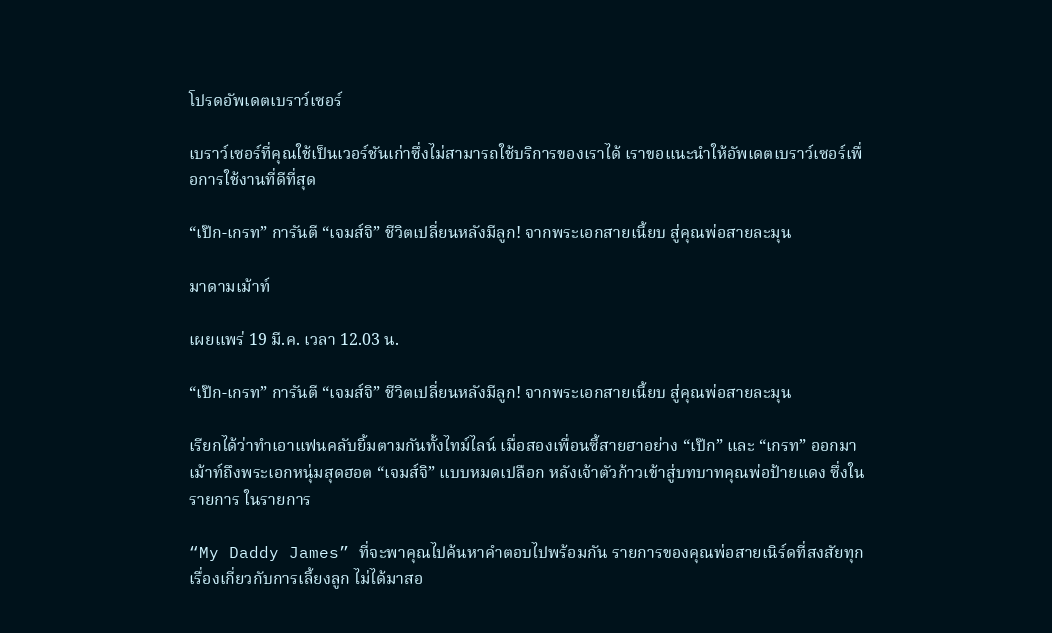โปรดอัพเดตเบราว์เซอร์

เบราว์เซอร์ที่คุณใช้เป็นเวอร์ชันเก่าซึ่งไม่สามารถใช้บริการของเราได้ เราขอแนะนำให้อัพเดตเบราว์เซอร์เพื่อการใช้งานที่ดีที่สุด

“เป๊ก-เกรท” การันตี “เจมส์จิ” ชีวิตเปลี่ยนหลังมีลูก! จากพระเอกสายเนี้ยบ สู่คุณพ่อสายละมุน

มาดามเม้าท์

เผยแพร่ 19 มี.ค. เวลา 12.03 น.

“เป๊ก-เกรท” การันตี “เจมส์จิ” ชีวิตเปลี่ยนหลังมีลูก! จากพระเอกสายเนี้ยบ สู่คุณพ่อสายละมุน

เรียกได้ว่าทำเอาแฟนคลับยิ้มตามกันทั้งไทม์ไลน์ เมื่อสองเพื่อนซี้สายฮาอย่าง “เป๊ก” และ “เกรท” ออกมาเม้าท์ถึงพระเอกหนุ่มสุดฮอต “เจมส์จิ” แบบหมดเปลือก หลังเจ้าตัวก้าวเข้าสู่บทบาทคุณพ่อป้ายแดง ซึ่งในรายการ ในรายการ

“My Daddy James” ที่จะพาคุณไปค้นหาคำตอบไปพร้อมกัน รายการของคุณพ่อสายเนิร์ดที่สงสัยทุกเรื่องเกี่ยวกับการเลี้ยงลูก ไม่ได้มาสอ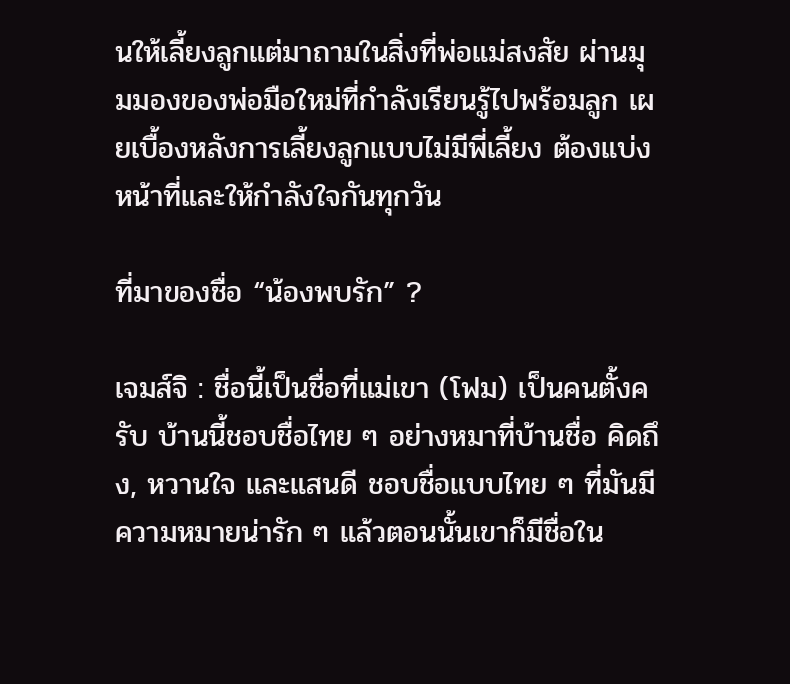นให้เลี้ยงลูกแต่มาถามในสิ่งที่พ่อแม่สงสัย ผ่านมุมมองของพ่อมือใหม่ที่กำลังเรียนรู้ไปพร้อมลูก เผยเบื้องหลังการเลี้ยงลูกแบบไม่มีพี่เลี้ยง ต้องแบ่งหน้าที่และให้กำลังใจกันทุกวัน

ที่มาของชื่อ “น้องพบรัก” ?

เจมส์จิ : ชื่อนี้เป็นชื่อที่แม่เขา (โฟม) เป็นคนตั้งครับ บ้านนี้ชอบชื่อไทย ๆ อย่างหมาที่บ้านชื่อ คิดถึง, หวานใจ และแสนดี ชอบชื่อแบบไทย ๆ ที่มันมีความหมายน่ารัก ๆ แล้วตอนนั้นเขาก็มีชื่อใน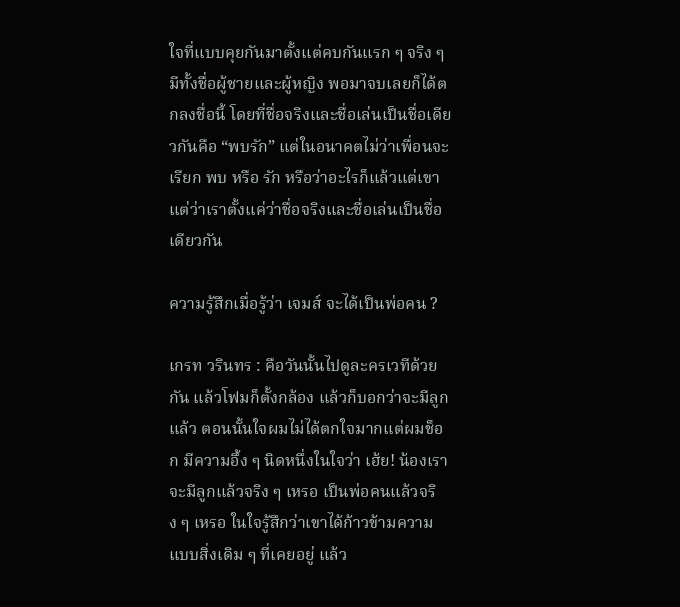ใจที่แบบคุยกันมาตั้งแต่คบกันแรก ๆ จริง ๆ มีทั้งชื่อผู้ชายและผู้หญิง พอมาจบเลยก็ได้ตกลงชื่อนี้ โดยที่ชื่อจริงและชื่อเล่นเป็นชื่อเดียวกันคือ “พบรัก” แต่ในอนาคตไม่ว่าเพื่อนจะเรียก พบ หรือ รัก หรือว่าอะไรก็แล้วแต่เขา แต่ว่าเราตั้งแค่ว่าชื่อจริงและชื่อเล่นเป็นชื่อเดียวกัน

ความรู้สึกเมื่อรู้ว่า เจมส์ จะได้เป็นพ่อคน ?

เกรท วรินทร : คือวันนั้นไปดูละครเวทีด้วยกัน แล้วโฟมก็ตั้งกล้อง แล้วก็บอกว่าจะมีลูกแล้ว ตอนนั้นใจผมไม่ได้ตกใจมากแต่ผมช็อก มีความอึ้ง ๆ นิดหนึ่งในใจว่า เฮ้ย! น้องเราจะมีลูกแล้วจริง ๆ เหรอ เป็นพ่อคนแล้วจริง ๆ เหรอ ในใจรู้สึกว่าเขาได้ก้าวข้ามความแบบสิ่งเดิม ๆ ที่เคยอยู่ แล้ว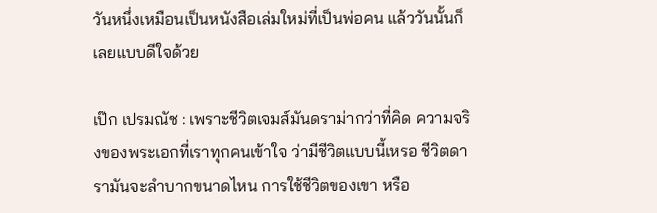วันหนึ่งเหมือนเป็นหนังสือเล่มใหม่ที่เป็นพ่อคน แล้ววันนั้นก็เลยแบบดีใจด้วย

เป๊ก เปรมณัช : เพราะชีวิตเจมส์มันดราม่ากว่าที่คิด ความจริงของพระเอกที่เราทุกคนเข้าใจ ว่ามีชีวิตแบบนี้เหรอ ชีวิตดารามันจะลำบากขนาดไหน การใช้ชีวิตของเขา หรือ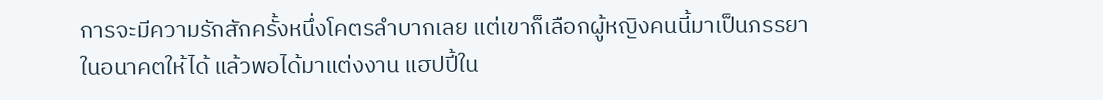การจะมีความรักสักครั้งหนึ่งโคตรลำบากเลย แต่เขาก็เลือกผู้หญิงคนนี้มาเป็นภรรยาในอนาคตให้ได้ แล้วพอได้มาแต่งงาน แฮปปี้ใน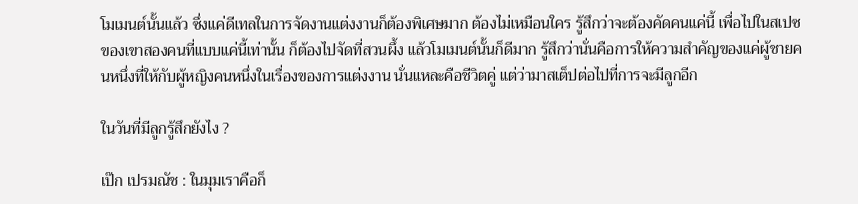โมเมนต์นั้นแล้ว ซึ่งแค่ดีเทลในการจัดงานแต่งงานก็ต้องพิเศษมาก ต้องไม่เหมือนใคร รู้สึกว่าจะต้องคัดคนแค่นี้ เพื่อไปในสเปซของเขาสองคนที่แบบแค่นี้เท่านั้น ก็ต้องไปจัดที่สวนผึ้ง แล้วโมเมนต์นั้นก็ดีมาก รู้สึกว่านั่นคือการให้ความสำคัญของแค่ผู้ชายคนหนึ่งที่ให้กับผู้หญิงคนหนึ่งในเรื่องของการแต่งงาน นั่นแหละคือชีวิตคู่ แต่ว่ามาสเต็ปต่อไปที่การจะมีลูกอีก

ในวันที่มีลูกรู้สึกยังไง ?

เป๊ก เปรมณัช : ในมุมเราคือก็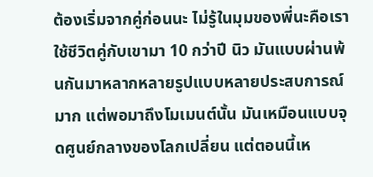ต้องเริ่มจากคู่ก่อนนะ ไม่รู้ในมุมของพี่นะคือเราใช้ชีวิตคู่กับเขามา 10 กว่าปี นิว มันแบบผ่านพ้นกันมาหลากหลายรูปแบบหลายประสบการณ์มาก แต่พอมาถึงโมเมนต์นั้น มันเหมือนแบบจุดศูนย์กลางของโลกเปลี่ยน แต่ตอนนี้เห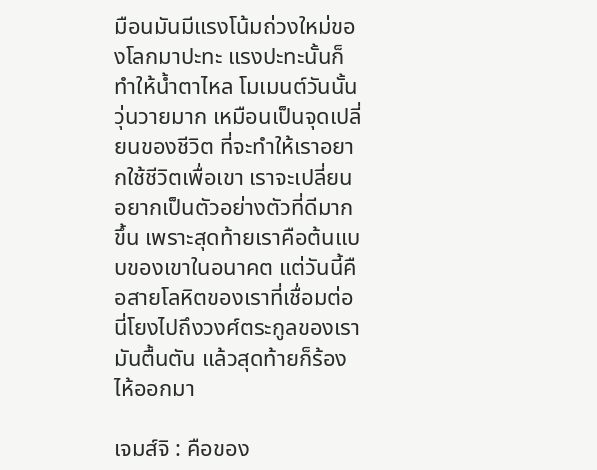มือนมันมีแรงโน้มถ่วงใหม่ของโลกมาปะทะ แรงปะทะนั้นก็ทำให้น้ำตาไหล โมเมนต์วันนั้นวุ่นวายมาก เหมือนเป็นจุดเปลี่ยนของชีวิต ที่จะทำให้เราอยากใช้ชีวิตเพื่อเขา เราจะเปลี่ยนอยากเป็นตัวอย่างตัวที่ดีมากขึ้น เพราะสุดท้ายเราคือต้นแบบของเขาในอนาคต แต่วันนี้คือสายโลหิตของเราที่เชื่อมต่อ นี่โยงไปถึงวงศ์ตระกูลของเรา มันตื้นตัน แล้วสุดท้ายก็ร้องไห้ออกมา

เจมส์จิ : คือของ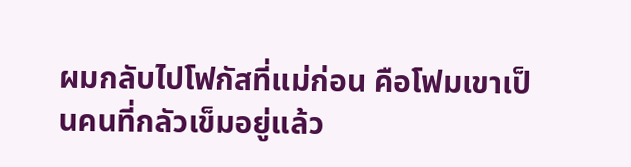ผมกลับไปโฟกัสที่แม่ก่อน คือโฟมเขาเป็นคนที่กลัวเข็มอยู่แล้ว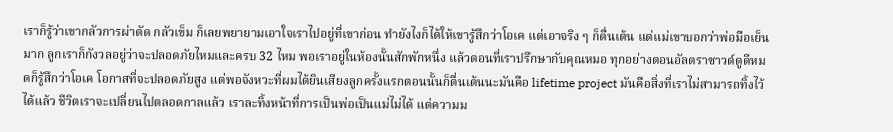เราก็รู้ว่าเขากลัวการผ่าตัด กลัวเข็ม ก็เลยพยายามเอาใจเราไปอยู่ที่เขาก่อน ทำยังไงก็ได้ให้เขารู้สึกว่าโอเค แต่เอาจริง ๆ ก็ตื่นเต้น แต่แม่เขาบอกว่าพ่อมือเย็นมาก ลูกเราก็กังวลอยู่ว่าจะปลอดภัยไหมและครบ 32 ไหม พอเราอยู่ในห้องนั้นสักพักหนึ่ง แล้วตอนที่เราปรึกษากับคุณหมอ ทุกอย่างตอนอัลตราซาวด์ดูดีหมดก็รู้สึกว่าโอเค โอกาสที่จะปลอดภัยสูง แต่พอจังหวะที่ผมได้ยินเสียงลูกครั้งแรกตอนนั้นก็ตื่นเต้นนะมันคือ lifetime project มันคือสิ่งที่เราไม่สามารถทิ้งไว้ได้แล้ว ชีวิตเราจะเปลี่ยนไปตลอดกาลแล้ว เราละทิ้งหน้าที่การเป็นพ่อเป็นแม่ไม่ได้ แต่ความม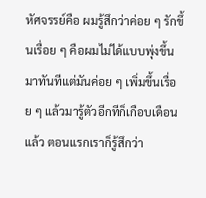หัศจรรย์คือ ผมรู้สึกว่าค่อย ๆ รักขึ้นเรื่อย ๆ คือผมไม่ได้แบบพุ่งขึ้นมาทันทีแต่มันค่อย ๆ เพิ่มขึ้นเรื่อย ๆ แล้วมารู้ตัวอีกทีก็เกือบเดือนแล้ว ตอนแรกเราก็รู้สึกว่า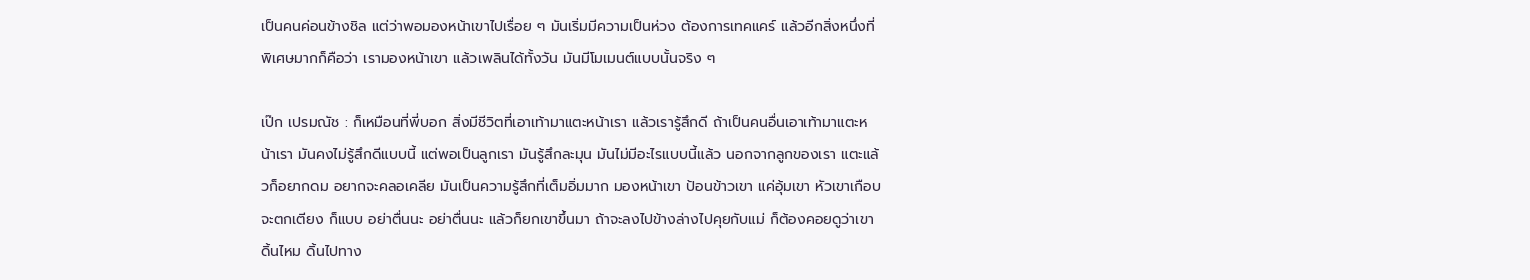เป็นคนค่อนข้างชิล แต่ว่าพอมองหน้าเขาไปเรื่อย ๆ มันเริ่มมีความเป็นห่วง ต้องการเทคแคร์ แล้วอีกสิ่งหนึ่งที่พิเศษมากก็คือว่า เรามองหน้าเขา แล้วเพลินได้ทั้งวัน มันมีโมเมนต์แบบนั้นจริง ๆ

เป๊ก เปรมณัช : ก็เหมือนที่พี่บอก สิ่งมีชีวิตที่เอาเท้ามาแตะหน้าเรา แล้วเรารู้สึกดี ถ้าเป็นคนอื่นเอาเท้ามาแตะหน้าเรา มันคงไม่รู้สึกดีแบบนี้ แต่พอเป็นลูกเรา มันรู้สึกละมุน มันไม่มีอะไรแบบนี้แล้ว นอกจากลูกของเรา แตะแล้วก็อยากดม อยากจะคลอเคลีย มันเป็นความรู้สึกที่เต็มอิ่มมาก มองหน้าเขา ป้อนข้าวเขา แค่อุ้มเขา หัวเขาเกือบจะตกเตียง ก็แบบ อย่าตื่นนะ อย่าตื่นนะ แล้วก็ยกเขาขึ้นมา ถ้าจะลงไปข้างล่างไปคุยกับแม่ ก็ต้องคอยดูว่าเขาดิ้นไหม ดิ้นไปทาง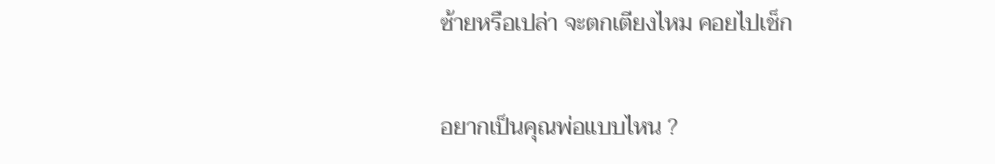ซ้ายหรือเปล่า จะตกเตียงไหม คอยไปเช็ก

อยากเป็นคุณพ่อแบบไหน ?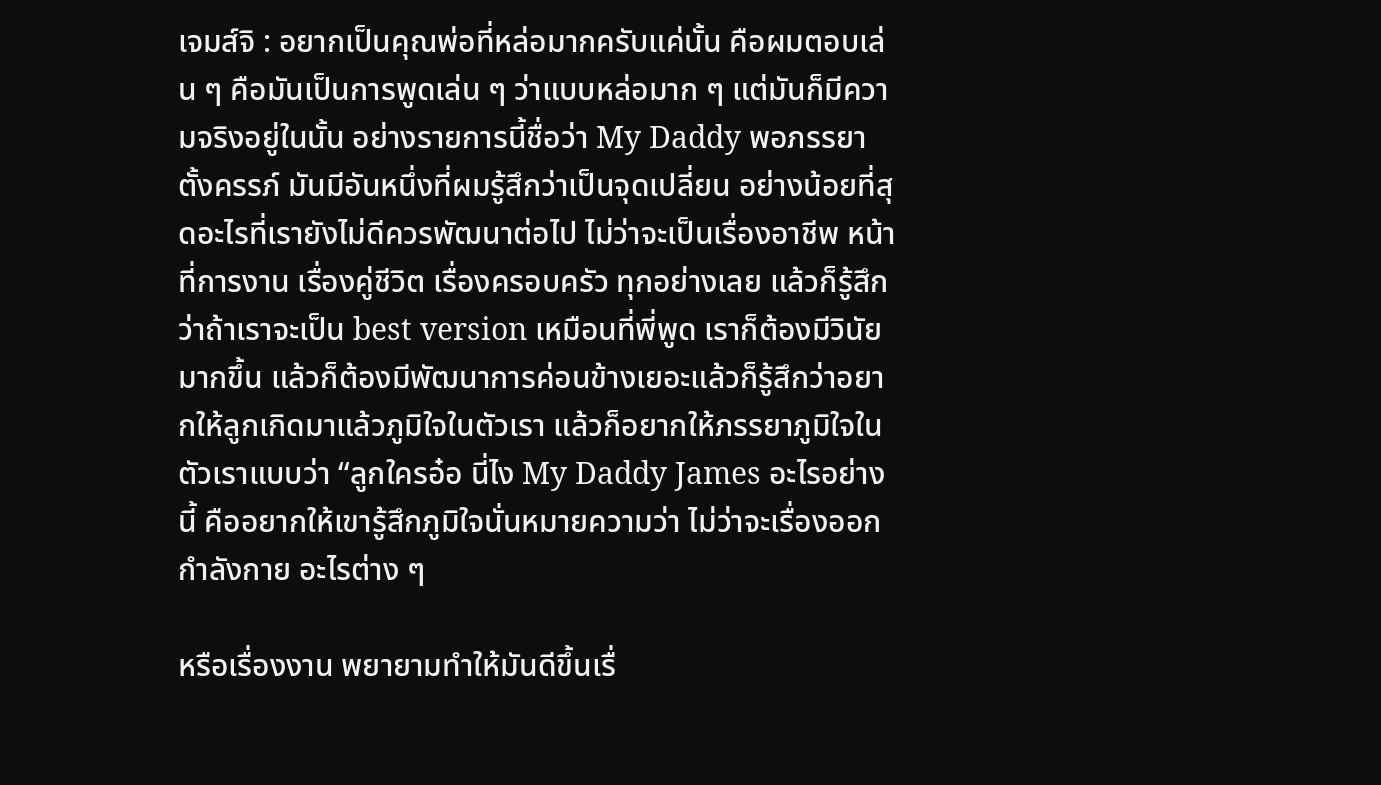เจมส์จิ : อยากเป็นคุณพ่อที่หล่อมากครับแค่นั้น คือผมตอบเล่น ๆ คือมันเป็นการพูดเล่น ๆ ว่าแบบหล่อมาก ๆ แต่มันก็มีความจริงอยู่ในนั้น อย่างรายการนี้ชื่อว่า My Daddy พอภรรยาตั้งครรภ์ มันมีอันหนึ่งที่ผมรู้สึกว่าเป็นจุดเปลี่ยน อย่างน้อยที่สุดอะไรที่เรายังไม่ดีควรพัฒนาต่อไป ไม่ว่าจะเป็นเรื่องอาชีพ หน้าที่การงาน เรื่องคู่ชีวิต เรื่องครอบครัว ทุกอย่างเลย แล้วก็รู้สึกว่าถ้าเราจะเป็น best version เหมือนที่พี่พูด เราก็ต้องมีวินัยมากขึ้น แล้วก็ต้องมีพัฒนาการค่อนข้างเยอะแล้วก็รู้สึกว่าอยากให้ลูกเกิดมาแล้วภูมิใจในตัวเรา แล้วก็อยากให้ภรรยาภูมิใจในตัวเราแบบว่า “ลูกใครอ๋อ นี่ไง My Daddy James อะไรอย่างนี้ คืออยากให้เขารู้สึกภูมิใจนั่นหมายความว่า ไม่ว่าจะเรื่องออกกำลังกาย อะไรต่าง ๆ

หรือเรื่องงาน พยายามทำให้มันดีขึ้นเรื่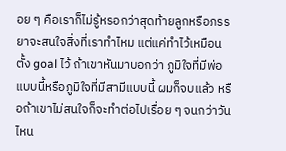อย ๆ คือเราก็ไม่รู้หรอกว่าสุดท้ายลูกหรือภรรยาจะสนใจสิ่งที่เราทำไหม แต่แค่ทำไว้เหมือนตั้ง goal ไว้ ถ้าเขาหันมาบอกว่า ภูมิใจที่มีพ่อแบบนี้หรือภูมิใจที่มีสามีแบบนี้ ผมก็จบแล้ว หรือถ้าเขาไม่สนใจก็จะทำต่อไปเรื่อย ๆ จนกว่าวันไหน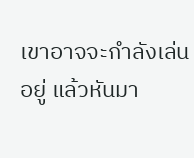เขาอาจจะกำลังเล่นอยู่ แล้วหันมา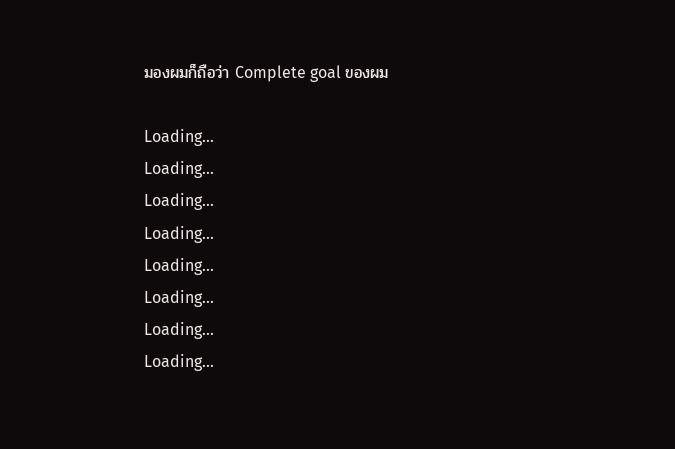มองผมก็ถือว่า Complete goal ของผม

Loading...
Loading...
Loading...
Loading...
Loading...
Loading...
Loading...
Loading...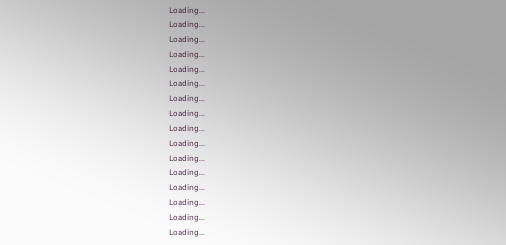Loading...
Loading...
Loading...
Loading...
Loading...
Loading...
Loading...
Loading...
Loading...
Loading...
Loading...
Loading...
Loading...
Loading...
Loading...
Loading...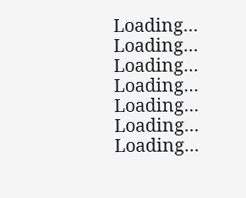Loading...
Loading...
Loading...
Loading...
Loading...
Loading...
Loading...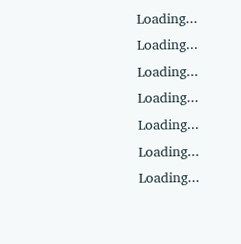Loading...
Loading...
Loading...
Loading...
Loading...
Loading...
Loading...